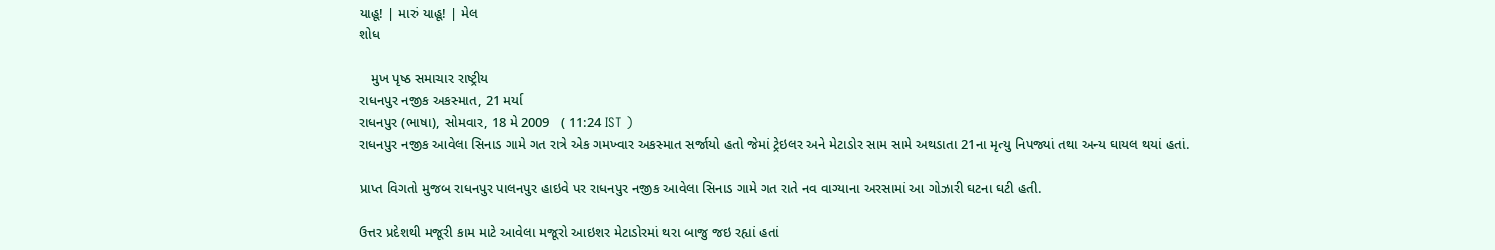યાહૂ! | મારું યાહૂ! | મેલ
શોધ

   મુખ પૃષ્ઠ સમાચાર રાષ્ટ્રીય
રાધનપુર નજીક અકસ્માત, 21 મર્યા
રાધનપુર (ભાષા), સોમવાર, 18 મે 2009   ( 11:24 IST )
રાધનપુર નજીક આવેલા સિનાડ ગામે ગત રાત્રે એક ગમખ્વાર અકસ્માત સર્જાયો હતો જેમાં ટ્રેઇલર અને મેટાડોર સામ સામે અથડાતા 21ના મૃત્યુ નિપજ્યાં તથા અન્ય ઘાયલ થયાં હતાં.

પ્રાપ્ત વિગતો મુજબ રાધનપુર પાલનપુર હાઇવે પર રાધનપુર નજીક આવેલા સિનાડ ગામે ગત રાતે નવ વાગ્યાના અરસામાં આ ગોઝારી ઘટના ઘટી હતી.

ઉત્તર પ્રદેશથી મજૂરી કામ માટે આવેલા મજૂરો આઇશર મેટાડોરમાં થરા બાજુ જઇ રહ્યાં હતાં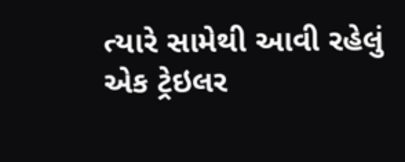ત્યારે સામેથી આવી રહેલું એક ટ્રેઇલર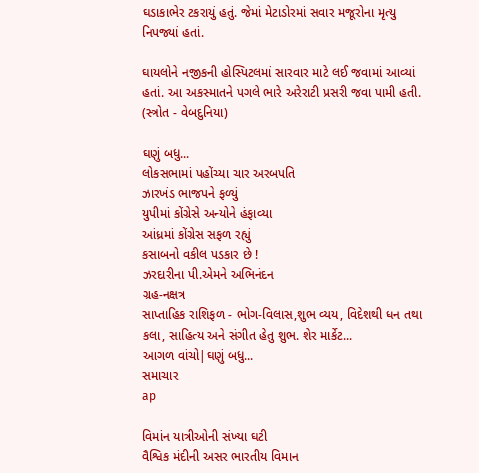ઘડાકાભેર ટકરાયું હતું. જેમાં મેટાડોરમાં સવાર મજૂરોના મૃત્યુ નિપજ્યાં હતાં.

ઘાયલોને નજીકની હોસ્પિટલમાં સારવાર માટે લઈ જવામાં આવ્યાં હતાં. આ અકસ્માતને પગલે ભારે અરેરાટી પ્રસરી જવા પામી હતી.
(સ્ત્રોત - વેબદુનિયા)

ઘણું બધુ...
લોકસભામાં પહોંચ્યા ચાર અરબપતિ
ઝારખંડ ભાજપને ફળ્યું
યુપીમાં કોંગ્રેસે અન્યોને હંફાવ્યા
આંધ્રમાં કોંગ્રેસ સફળ રહ્યું
કસાબનો વકીલ પડકાર છે !
ઝરદારીના પી.એમને અભિનંદન
ગ્રહ-નક્ષત્ર
સાપ્તાહિક રાશિફળ - ભોગ-વિલાસ,શુભ વ્યય, વિદેશથી ધન તથા કલા, સાહિત્ય અને સંગીત હેતુ શુભ. શેર માર્કેટ...
આગળ વાંચો|ઘણું બધુ...
સમાચાર
ap

વિમાંન યાત્રીઓની સંખ્યા ઘટી
વૈશ્વિક મંદીની અસર ભારતીય વિમાન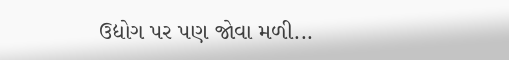ઉદ્યોગ પર પણ જોવા મળી...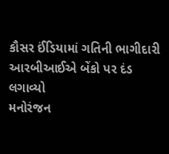કૌસર ઈંડિયામાં ગતિની ભાગીદારી
આરબીઆઈએ બેંકો પર દંડ લગાવ્યો
મનોરંજન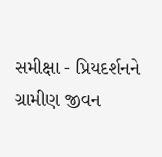સમીક્ષા - પ્રિયદર્શનને ગ્રામીણ જીવન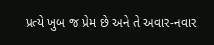પ્રત્યે ખુબ જ પ્રેમ છે અને તે અવાર-નવાર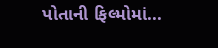પોતાની ફિલ્મોમાં...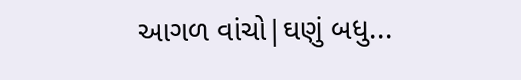આગળ વાંચો|ઘણું બધુ...